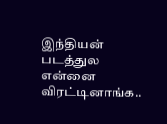இந்தியன் படத்துல என்னை விரட்டினாங்க..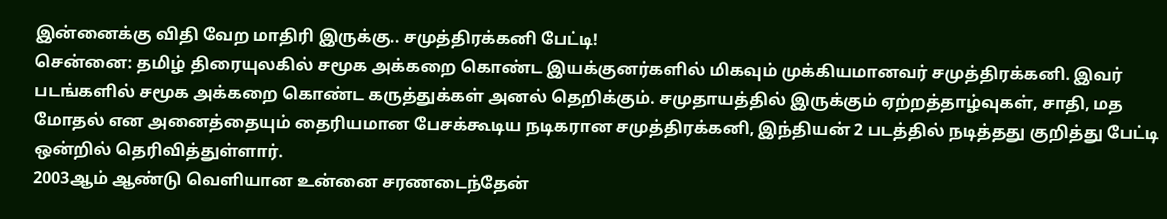இன்னைக்கு விதி வேற மாதிரி இருக்கு.. சமுத்திரக்கனி பேட்டி!
சென்னை: தமிழ் திரையுலகில் சமூக அக்கறை கொண்ட இயக்குனர்களில் மிகவும் முக்கியமானவர் சமுத்திரக்கனி. இவர் படங்களில் சமூக அக்கறை கொண்ட கருத்துக்கள் அனல் தெறிக்கும். சமுதாயத்தில் இருக்கும் ஏற்றத்தாழ்வுகள், சாதி, மத மோதல் என அனைத்தையும் தைரியமான பேசக்கூடிய நடிகரான சமுத்திரக்கனி, இந்தியன் 2 படத்தில் நடித்தது குறித்து பேட்டி ஒன்றில் தெரிவித்துள்ளார்.
2003ஆம் ஆண்டு வெளியான உன்னை சரணடைந்தேன்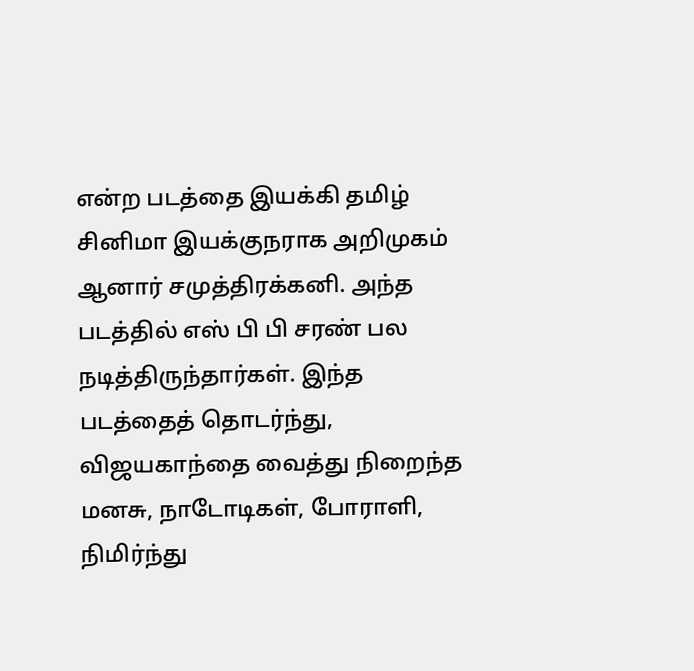என்ற படத்தை இயக்கி தமிழ் சினிமா இயக்குநராக அறிமுகம் ஆனார் சமுத்திரக்கனி. அந்த படத்தில் எஸ் பி பி சரண் பல நடித்திருந்தார்கள். இந்த படத்தைத் தொடர்ந்து, விஜயகாந்தை வைத்து நிறைந்த மனசு, நாடோடிகள், போராளி, நிமிர்ந்து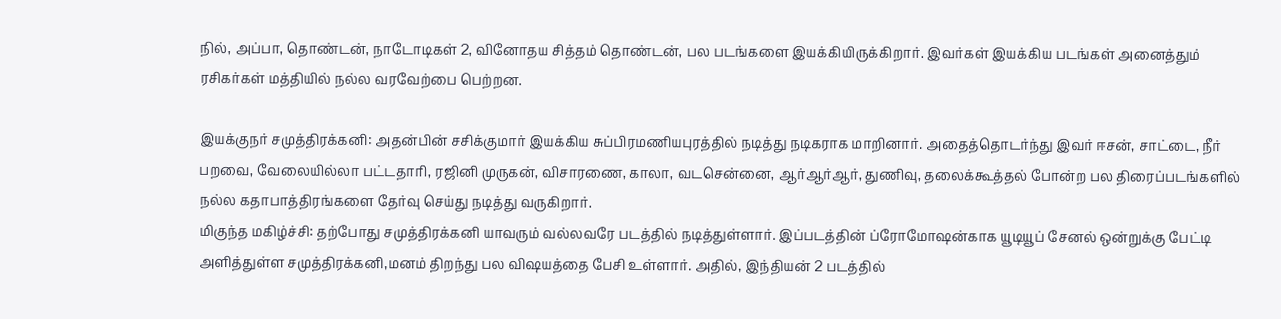நில், அப்பா, தொண்டன், நாடோடிகள் 2, வினோதய சித்தம் தொண்டன், பல படங்களை இயக்கியிருக்கிறார். இவர்கள் இயக்கிய படங்கள் அனைத்தும் ரசிகர்கள் மத்தியில் நல்ல வரவேற்பை பெற்றன.

இயக்குநர் சமுத்திரக்கனி: அதன்பின் சசிக்குமார் இயக்கிய சுப்பிரமணியபுரத்தில் நடித்து நடிகராக மாறினார். அதைத்தொடர்ந்து இவர் ஈசன், சாட்டை, நீர் பறவை, வேலையில்லா பட்டதாரி, ரஜினி முருகன், விசாரணை, காலா, வடசென்னை, ஆர்ஆர்ஆர், துணிவு, தலைக்கூத்தல் போன்ற பல திரைப்படங்களில் நல்ல கதாபாத்திரங்களை தேர்வு செய்து நடித்து வருகிறார்.
மிகுந்த மகிழ்ச்சி: தற்போது சமுத்திரக்கனி யாவரும் வல்லவரே படத்தில் நடித்துள்ளார். இப்படத்தின் ப்ரோமோஷன்காக யூடியூப் சேனல் ஒன்றுக்கு பேட்டி அளித்துள்ள சமுத்திரக்கனி,மனம் திறந்து பல விஷயத்தை பேசி உள்ளார். அதில், இந்தியன் 2 படத்தில்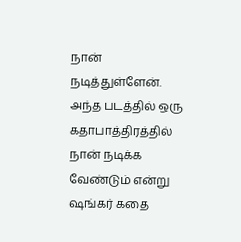நான் நடித்துள்ளேன். அந்த படத்தில் ஒரு கதாபாத்திரத்தில் நான் நடிக்க வேண்டும் என்று ஷங்கர் கதை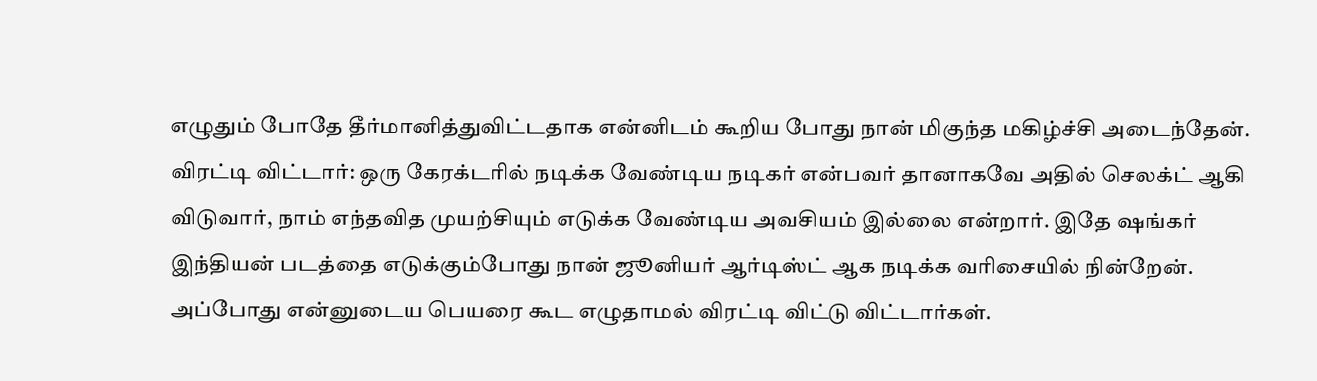எழுதும் போதே தீர்மானித்துவிட்டதாக என்னிடம் கூறிய போது நான் மிகுந்த மகிழ்ச்சி அடைந்தேன்.
விரட்டி விட்டார்: ஒரு கேரக்டரில் நடிக்க வேண்டிய நடிகர் என்பவர் தானாகவே அதில் செலக்ட் ஆகி விடுவார், நாம் எந்தவித முயற்சியும் எடுக்க வேண்டிய அவசியம் இல்லை என்றார். இதே ஷங்கர் இந்தியன் படத்தை எடுக்கும்போது நான் ஜூனியர் ஆர்டிஸ்ட் ஆக நடிக்க வரிசையில் நின்றேன். அப்போது என்னுடைய பெயரை கூட எழுதாமல் விரட்டி விட்டு விட்டார்கள்.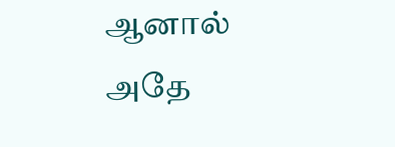ஆனால் அதே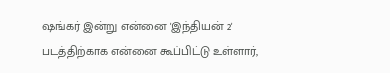ஷங்கர் இன்று என்னை 'இந்தியன் 2' படத்திற்காக என்னை கூப்பிட்டு உள்ளார்,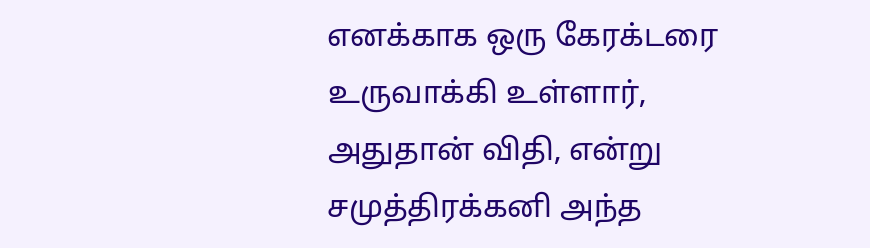எனக்காக ஒரு கேரக்டரை உருவாக்கி உள்ளார், அதுதான் விதி, என்று சமுத்திரக்கனி அந்த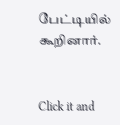பேட்டியில் கூறினார்.


Click it and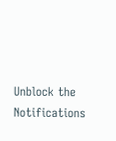Unblock the Notifications